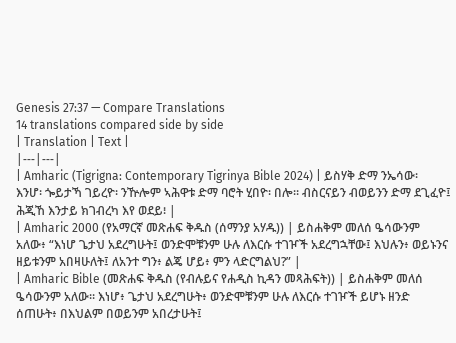Genesis 27:37 — Compare Translations
14 translations compared side by side
| Translation | Text |
|---|---|
| Amharic (Tigrigna: Contemporary Tigrinya Bible 2024) | ይስሃቅ ድማ ንኤሳው፡ እንሆ፡ ጐይታኻ ገይረዮ፡ ንዅሎም ኣሕዋቱ ድማ ባሮት ሂበዮ፡ በሎ። ብስርናይን ብወይንን ድማ ደጊፈዮ፤ ሕጂኸ እንታይ ክገብረካ እየ ወደይ፧ |
| Amharic 2000 (የአማርኛ መጽሐፍ ቅዱስ (ሰማንያ አሃዱ)) | ይስሐቅም መለሰ ዔሳውንም አለው፥ “እነሆ ጌታህ አደረግሁት፤ ወንድሞቹንም ሁሉ ለእርሱ ተገዦች አደረግኋቸው፤ እህሉን፥ ወይኑንና ዘይቱንም አበዛሁለት፤ ለአንተ ግን፥ ልጄ ሆይ፥ ምን ላድርግልህ?” |
| Amharic Bible (መጽሐፍ ቅዱስ (የብሉይና የሐዲስ ኪዳን መጻሕፍት)) | ይስሐቅም መለሰ ዔሳውንም አለው። እነሆ፥ ጌታህ አደረግሁት፥ ወንድሞቹንም ሁሉ ለእርሱ ተገዦች ይሆኑ ዘንድ ሰጠሁት፥ በእህልም በወይንም አበረታሁት፤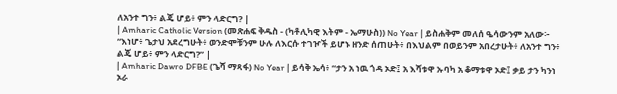ለአንተ ግን፥ ልጄ ሆይ፥ ምን ላድርግ? |
| Amharic Catholic Version (መጽሐፍ ቅዱስ - (ካቶሊካዊ እትም - ኤማሁስ)) No Year | ይስሐቅም መለሰ ዔሳውንም አለው፦ “እነሆ፥ ጌታህ አደረግሁት፥ ወንድሞቹንም ሁሉ ለእርሱ ተገዦች ይሆኑ ዘንድ ሰጠሁት፥ በእህልም በወይንም አበረታሁት፥ ለአንተ ግን፥ ልጄ ሆይ፥ ምን ላድርግ?” |
| Amharic Dawro DFBE (ጌሻ ማጻፋ) No Year | ይሳቅ ኤሳ፥ “ታን አ ነዉ ጎዳ ኦድ፤ አ እሻቱዋ ኡባካ አ ቆማቱዋ ኦድ፤ ቃይ ታን ካንነ ኦራ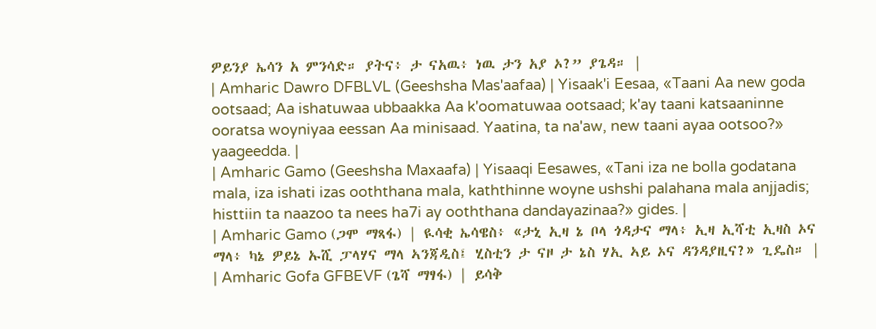ዎይንያ ኤሳን አ ምንሳድ። ያትና፥ ታ ናአዉ፥ ነዉ ታን አያ ኦ?” ያጌዳ። |
| Amharic Dawro DFBLVL (Geeshsha Mas'aafaa) | Yisaak'i Eesaa, «Taani Aa new goda ootsaad; Aa ishatuwaa ubbaakka Aa k'oomatuwaa ootsaad; k'ay taani katsaaninne ooratsa woyniyaa eessan Aa minisaad. Yaatina, ta na'aw, new taani ayaa ootsoo?» yaageedda. |
| Amharic Gamo (Geeshsha Maxaafa) | Yisaaqi Eesawes, «Tani iza ne bolla godatana mala, iza ishati izas ooththana mala, kaththinne woyne ushshi palahana mala anjjadis; histtiin ta naazoo ta nees ha7i ay ooththana dandayazinaa?» gides. |
| Amharic Gamo (ጋሞ ማጻፋ) | ዪሳቂ ኤሳዌስ፥ «ታኒ ኢዛ ኔ ቦላ ጎዳታና ማላ፥ ኢዛ ኢሻቲ ኢዛስ ኦና ማላ፥ ካኔ ዎይኔ ኡሺ ፓላሃና ማላ ኣንጃዲስ፤ ሂስቲን ታ ናዞ ታ ኔስ ሃኢ ኣይ ኦና ዳንዳያዚና?» ጊዴስ። |
| Amharic Gofa GFBEVF (ጌሻ ማፃፋ) | ይሳቅ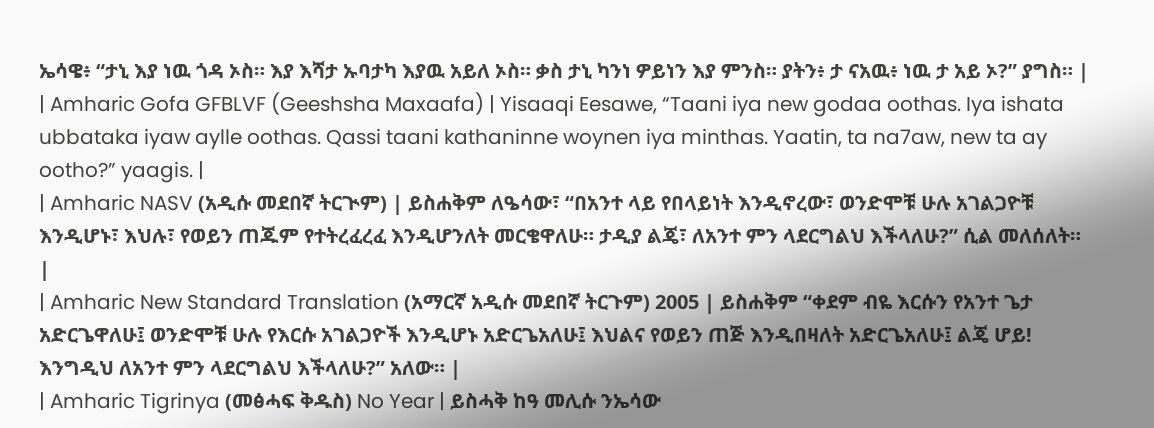ኤሳዌ፥ “ታኒ እያ ነዉ ጎዳ ኦስ። እያ እሻታ ኡባታካ እያዉ አይለ ኦስ። ቃስ ታኒ ካንነ ዎይነን እያ ምንስ። ያትን፥ ታ ናአዉ፥ ነዉ ታ አይ ኦ?” ያግስ። |
| Amharic Gofa GFBLVF (Geeshsha Maxaafa) | Yisaaqi Eesawe, “Taani iya new godaa oothas. Iya ishata ubbataka iyaw aylle oothas. Qassi taani kathaninne woynen iya minthas. Yaatin, ta na7aw, new ta ay ootho?” yaagis. |
| Amharic NASV (አዲሱ መደበኛ ትርጒም) | ይስሐቅም ለዔሳው፣ “በአንተ ላይ የበላይነት እንዲኖረው፣ ወንድሞቹ ሁሉ አገልጋዮቹ እንዲሆኑ፣ እህሉ፣ የወይን ጠጁም የተትረፈረፈ እንዲሆንለት መርቄዋለሁ። ታዲያ ልጄ፣ ለአንተ ምን ላደርግልህ እችላለሁ?” ሲል መለሰለት። |
| Amharic New Standard Translation (አማርኛ አዲሱ መደበኛ ትርጉም) 2005 | ይስሐቅም “ቀደም ብዬ እርሱን የአንተ ጌታ አድርጌዋለሁ፤ ወንድሞቹ ሁሉ የእርሱ አገልጋዮች እንዲሆኑ አድርጌአለሁ፤ እህልና የወይን ጠጅ እንዲበዛለት አድርጌአለሁ፤ ልጄ ሆይ! እንግዲህ ለአንተ ምን ላደርግልህ እችላለሁ?” አለው። |
| Amharic Tigrinya (መፅሓፍ ቅዱስ) No Year | ይስሓቅ ከዓ መሊሱ ንኤሳው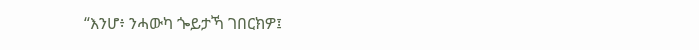“እንሆ፥ ንሓውካ ጐይታኻ ገበርክዎ፤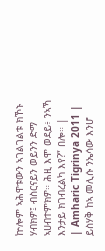ኵሎም ኣሕዋቱውን ኣገልገልቱ ክኾኑ ሃብክዎ፤ ብስርናይን ወይንን ድማ ኣሀብተምክዎ። ሕዚ እሞ ወደይ፥ ንኣኻ እንታይ ክገብረልካ እየ?” በሎ። |
| Amharic Tigrinya 2011 | ይስሃቅ ከኣ መሊሱ ንኤሳው እንሆ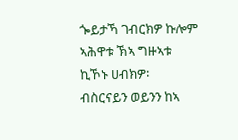ጐይታኻ ገብርክዎ ኩሎም ኣሕዋቱ ኽኣ ግዙኣቱ ኪኾኑ ሀብክዎ፡ ብስርናይን ወይንን ከኣ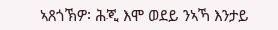ኣጸጎኽዎ፡ ሕጂ እሞ ወደይ ንኣኻ እንታይ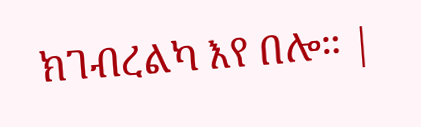ክገብረልካ እየ በሎ። |